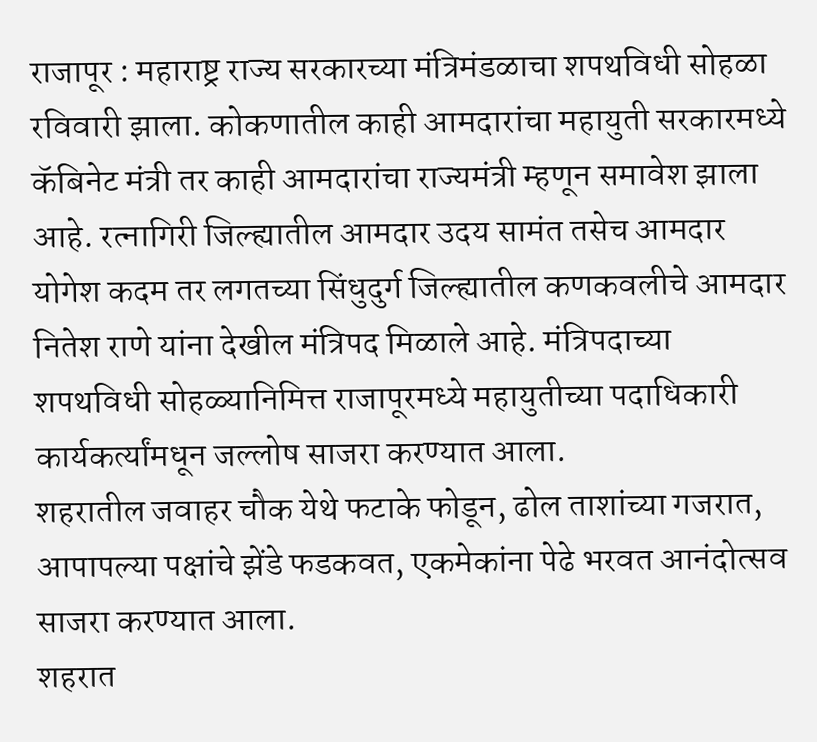राजापूर : महाराष्ट्र राज्य सरकारच्या मंत्रिमंडळाचा शपथविधी सोहळा रविवारी झाला. कोकणातील काही आमदारांचा महायुती सरकारमध्ये कॅबिनेट मंत्री तर काही आमदारांचा राज्यमंत्री म्हणून समावेश झाला आहे. रत्नागिरी जिल्ह्यातील आमदार उदय सामंत तसेच आमदार योगेश कदम तर लगतच्या सिंधुदुर्ग जिल्ह्यातील कणकवलीचे आमदार नितेश राणे यांना देखील मंत्रिपद मिळाले आहे. मंत्रिपदाच्या शपथविधी सोहळ्यानिमित्त राजापूरमध्ये महायुतीच्या पदाधिकारी कार्यकर्त्यांमधून जल्लोष साजरा करण्यात आला.
शहरातील जवाहर चौक येथे फटाके फोडून, ढोल ताशांच्या गजरात, आपापल्या पक्षांचे झेंडे फडकवत, एकमेकांना पेढे भरवत आनंदोत्सव साजरा करण्यात आला.
शहरात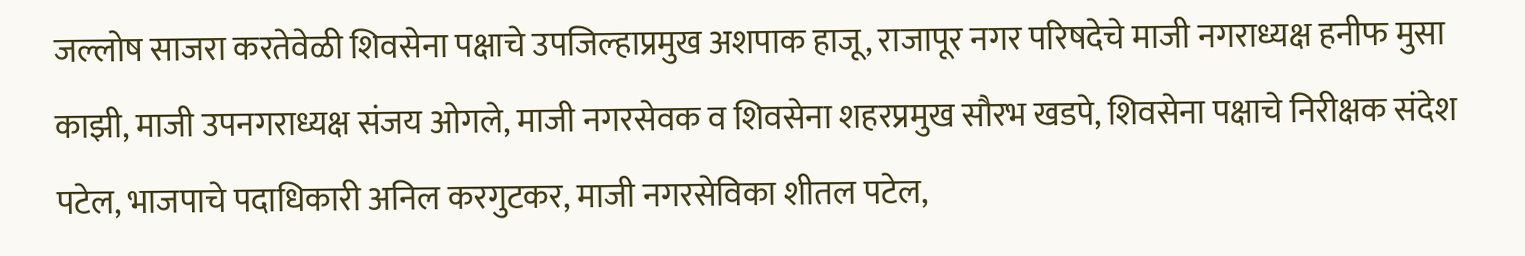जल्लोष साजरा करतेवेळी शिवसेना पक्षाचे उपजिल्हाप्रमुख अशपाक हाजू, राजापूर नगर परिषदेचे माजी नगराध्यक्ष हनीफ मुसा काझी, माजी उपनगराध्यक्ष संजय ओगले, माजी नगरसेवक व शिवसेना शहरप्रमुख सौरभ खडपे, शिवसेना पक्षाचे निरीक्षक संदेश पटेल, भाजपाचे पदाधिकारी अनिल करगुटकर, माजी नगरसेविका शीतल पटेल,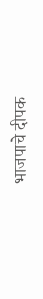भाजपाचे दीपक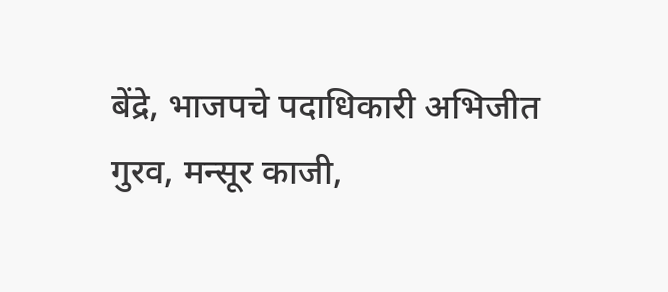बेंद्रे, भाजपचे पदाधिकारी अभिजीत गुरव, मन्सूर काजी,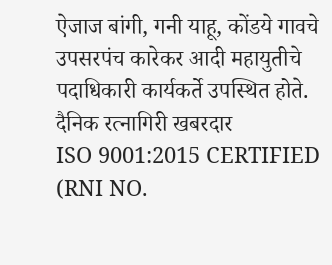ऐजाज बांगी, गनी याहू, कोंडये गावचे उपसरपंच कारेकर आदी महायुतीचे पदाधिकारी कार्यकर्ते उपस्थित होते.
दैनिक रत्नागिरी खबरदार
ISO 9001:2015 CERTIFIED
(RNI NO.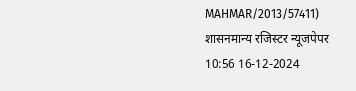MAHMAR/2013/57411)
शासनमान्य रजिस्टर न्यूजपेपर
10:56 16-12-2024